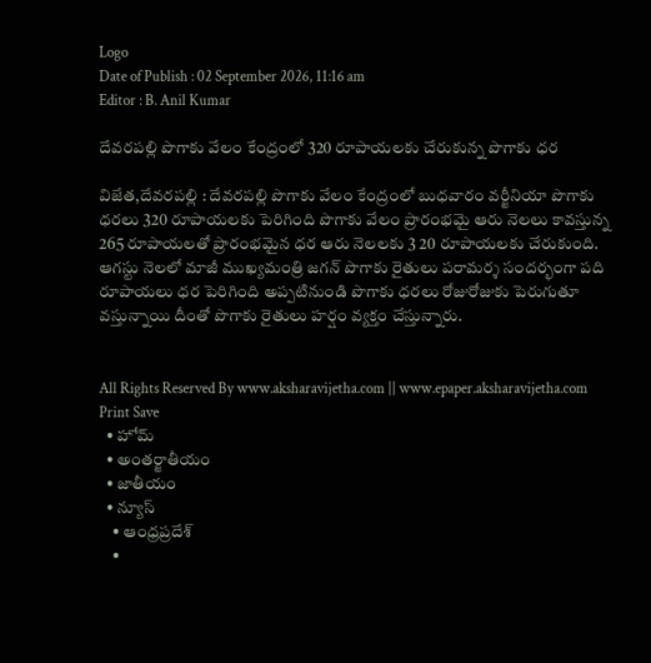Logo
Date of Publish : 02 September 2026, 11:16 am
Editor : B. Anil Kumar

దేవరపల్లి పొగాకు వేలం కేంద్రంలో 320 రూపాయలకు చేరుకున్న పొగాకు ధర

విజేత,దేవరపల్లి : దేవరపల్లి పొగాకు వేలం కేంద్రంలో బుధవారం వర్జీనియా పొగాకు ధరలు 320 రూపాయలకు పెరిగింది పొగాకు వేలం ప్రారంభమై ఆరు నెలలు కావస్తున్న 265 రూపాయలతో ప్రారంభమైన ధర ఆరు నెలలకు 3 20 రూపాయలకు చేరుకుంది. ఆగస్టు నెలలో మాజీ ముఖ్యమంత్రి జగన్ పొగాకు రైతులు పరామర్శ సందర్భంగా పది రూపాయలు ధర పెరిగింది అప్పటినుండి పొగాకు ధరలు రోజురోజుకు పెరుగుతూ వస్తున్నాయి దీంతో పొగాకు రైతులు హర్షం వ్యక్తం చేస్తున్నారు.


All Rights Reserved By www.aksharavijetha.com || www.epaper.aksharavijetha.com
Print Save
  • హోమ్
  • అంతర్జాతీయం
  • జాతీయం
  • న్యూస్
    • ఆంధ్రప్రదేశ్
    •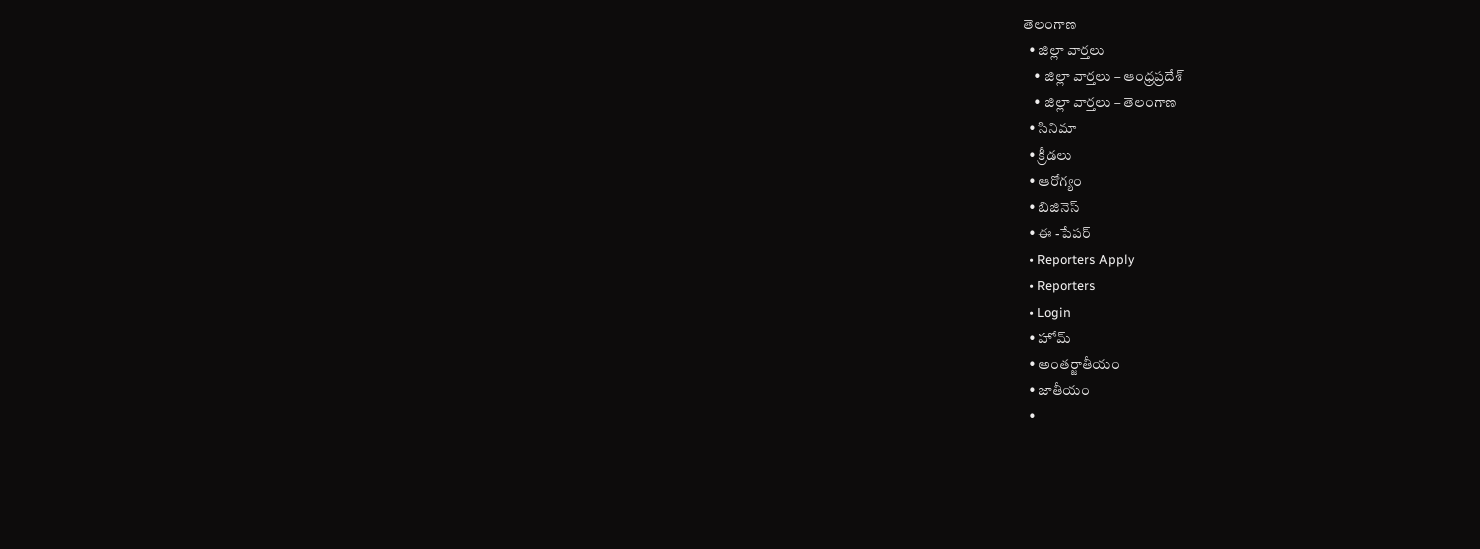తెలంగాణ
  • జిల్లా వార్తలు
    • జిల్లా వార్తలు – ఆంధ్రప్రదేశ్
    • జిల్లా వార్తలు – తెలంగాణ
  • సినిమా
  • క్రీడలు
  • ఆరోగ్యం
  • బిజినెస్
  • ఈ -పేపర్
  • Reporters Apply
  • Reporters
  • Login
  • హోమ్
  • అంతర్జాతీయం
  • జాతీయం
  •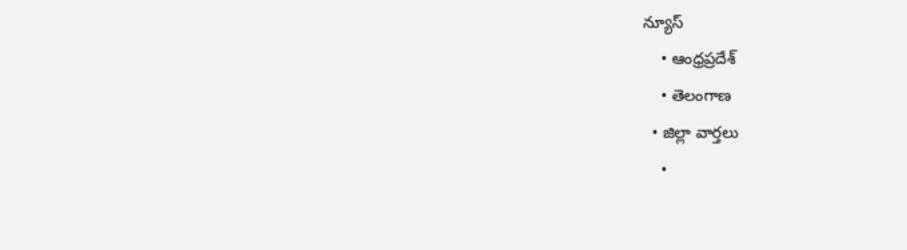న్యూస్
    • ఆంధ్రప్రదేశ్
    • తెలంగాణ
  • జిల్లా వార్తలు
    •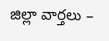జిల్లా వార్తలు –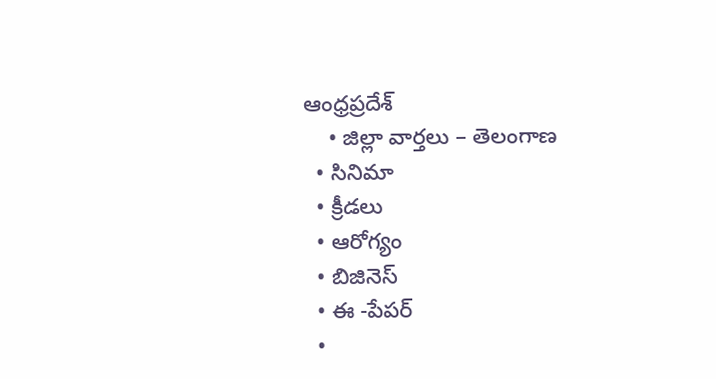ఆంధ్రప్రదేశ్
    • జిల్లా వార్తలు – తెలంగాణ
  • సినిమా
  • క్రీడలు
  • ఆరోగ్యం
  • బిజినెస్
  • ఈ -పేపర్
  •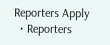Reporters Apply
  • Reporters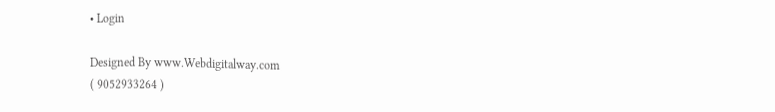• Login

Designed By www.Webdigitalway.com
( 9052933264 )